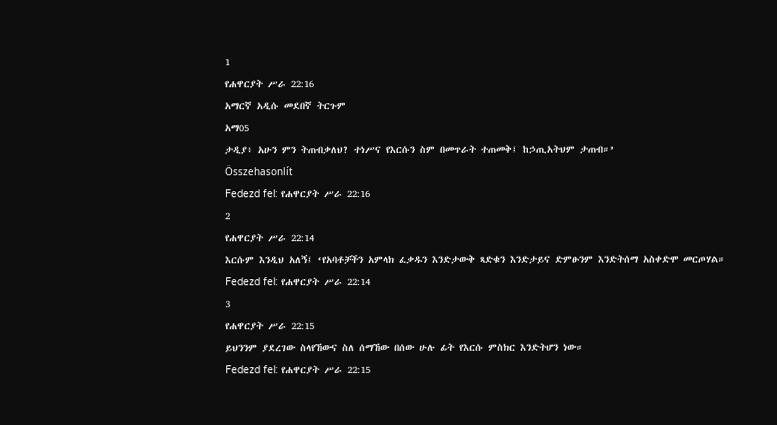1
የሐዋርያት ሥራ 22:16
አማርኛ አዲሱ መደበኛ ትርጉም
አማ05
ታዲያ፥ አሁን ምን ትጠብቃለህ? ተነሥና የእርሱን ስም በመጥራት ተጠመቅ፤ ከኃጢአትህም ታጠብ።’
Összehasonlít
Fedezd fel: የሐዋርያት ሥራ 22:16
2
የሐዋርያት ሥራ 22:14
እርሱም እንዲህ አለኝ፤ ‘የአባቶቻችን አምላክ ፈቃዱን እንድታውቅ ጻድቁን እንድታይና ድምፁንም እንድትሰማ አስቀድሞ መርጦሃል።
Fedezd fel: የሐዋርያት ሥራ 22:14
3
የሐዋርያት ሥራ 22:15
ይህንንም ያደረገው ስላየኸውና ስለ ሰማኸው በሰው ሁሉ ፊት የእርሱ ምስክር እንድትሆን ነው።
Fedezd fel: የሐዋርያት ሥራ 22:15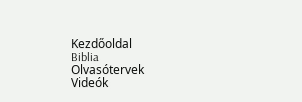Kezdőoldal
Biblia
Olvasótervek
Videók